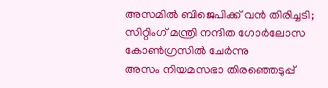അസമിൽ ബിജെപിക്ക് വൻ തിരിച്ചടി; സിറ്റിംഗ് മന്ത്രി നന്ദിത ഗോർലോസ കോൺഗ്രസിൽ ചേർന്നു
അസം നിയമസഭാ തിരഞ്ഞെടുപ്പ്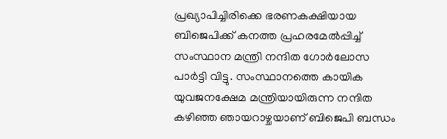പ്രഖ്യാപിച്ചിരിക്കെ ഭരണകക്ഷിയായ ബിജെപിക്ക് കനത്ത പ്രഹരമേൽപ്പിച്ച് സംസ്ഥാന മന്ത്രി നന്ദിത ഗോർലോസ പാർട്ടി വിട്ടു. സംസ്ഥാനത്തെ കായിക യുവജനക്ഷേമ മന്ത്രിയായിരുന്ന നന്ദിത കഴിഞ്ഞ ഞായറാഴ്ചയാണ് ബിജെപി ബന്ധം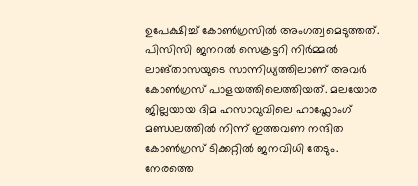ഉപേക്ഷിച്ച് കോൺഗ്രസിൽ അംഗത്വമെടുത്തത്. പിസിസി ജനറൽ സെക്രട്ടറി നിർമ്മൽ ലാങ്താസയുടെ സാന്നിധ്യത്തിലാണ് അവർ കോൺഗ്രസ് പാളയത്തിലെത്തിയത്. മലയോര ജില്ലയായ ദിമ ഹസാവുവിലെ ഹാഫ്ലോംഗ് മണ്ഡലത്തിൽ നിന്ന് ഇത്തവണ നന്ദിത കോൺഗ്രസ് ടിക്കറ്റിൽ ജനവിധി തേടും.
നേരത്തെ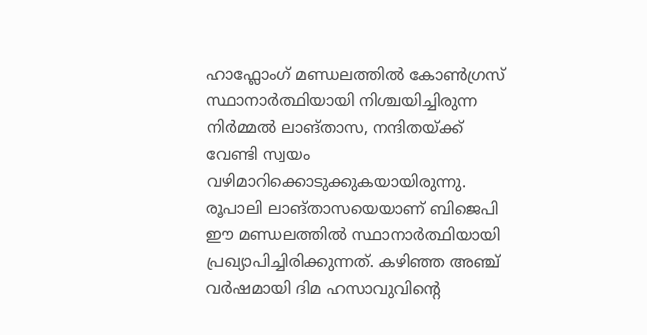ഹാഫ്ലോംഗ് മണ്ഡലത്തിൽ കോൺഗ്രസ് സ്ഥാനാർത്ഥിയായി നിശ്ചയിച്ചിരുന്ന നിർമ്മൽ ലാങ്താസ, നന്ദിതയ്ക്ക് വേണ്ടി സ്വയം വഴിമാറിക്കൊടുക്കുകയായിരുന്നു. രൂപാലി ലാങ്താസയെയാണ് ബിജെപി ഈ മണ്ഡലത്തിൽ സ്ഥാനാർത്ഥിയായി പ്രഖ്യാപിച്ചിരിക്കുന്നത്. കഴിഞ്ഞ അഞ്ച് വർഷമായി ദിമ ഹസാവുവിന്റെ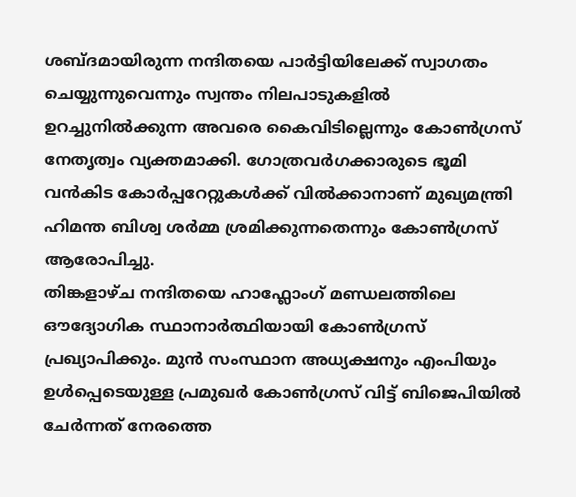ശബ്ദമായിരുന്ന നന്ദിതയെ പാർട്ടിയിലേക്ക് സ്വാഗതം ചെയ്യുന്നുവെന്നും സ്വന്തം നിലപാടുകളിൽ ഉറച്ചുനിൽക്കുന്ന അവരെ കൈവിടില്ലെന്നും കോൺഗ്രസ് നേതൃത്വം വ്യക്തമാക്കി. ഗോത്രവർഗക്കാരുടെ ഭൂമി വൻകിട കോർപ്പറേറ്റുകൾക്ക് വിൽക്കാനാണ് മുഖ്യമന്ത്രി ഹിമന്ത ബിശ്വ ശർമ്മ ശ്രമിക്കുന്നതെന്നും കോൺഗ്രസ് ആരോപിച്ചു.
തിങ്കളാഴ്ച നന്ദിതയെ ഹാഫ്ലോംഗ് മണ്ഡലത്തിലെ ഔദ്യോഗിക സ്ഥാനാർത്ഥിയായി കോൺഗ്രസ് പ്രഖ്യാപിക്കും. മുൻ സംസ്ഥാന അധ്യക്ഷനും എംപിയും ഉൾപ്പെടെയുള്ള പ്രമുഖർ കോൺഗ്രസ് വിട്ട് ബിജെപിയിൽ ചേർന്നത് നേരത്തെ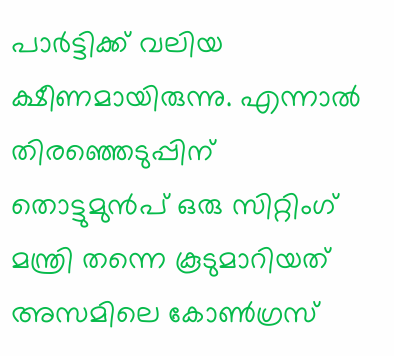പാർട്ടിക്ക് വലിയ ക്ഷീണമായിരുന്നു. എന്നാൽ തിരഞ്ഞെടുപ്പിന് തൊട്ടുമുൻപ് ഒരു സിറ്റിംഗ് മന്ത്രി തന്നെ കൂടുമാറിയത് അസമിലെ കോൺഗ്രസ്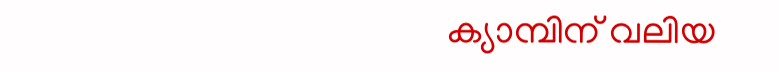ക്യാമ്പിന് വലിയ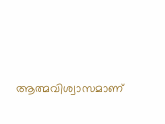ആത്മവിശ്വാസമാണ്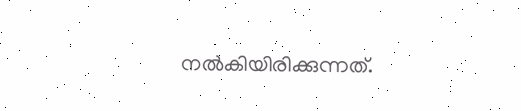നൽകിയിരിക്കുന്നത്.